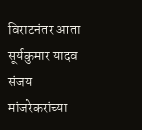विराटनंतर आता सूर्यकुमार यादव संजय मांजरेकरांच्या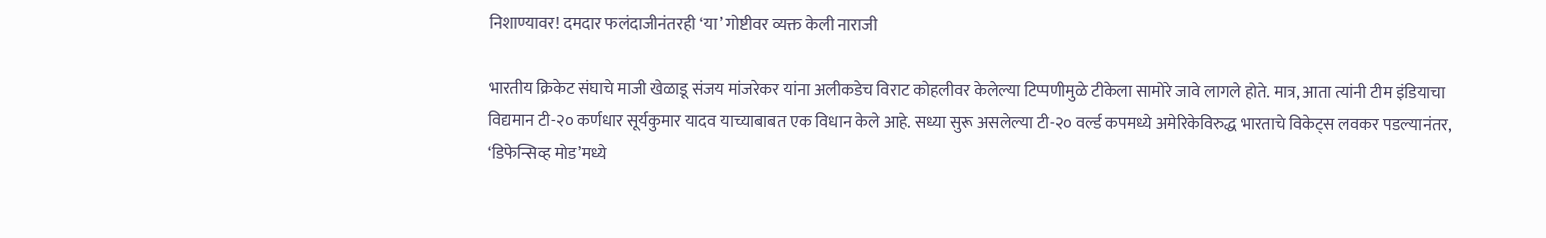निशाण्यावर! दमदार फलंदाजीनंतरही ‘या’ गोष्टीवर व्यक्त केली नाराजी

भारतीय क्रिकेट संघाचे माजी खेळाडू संजय मांजरेकर यांना अलीकडेच विराट कोहलीवर केलेल्या टिप्पणीमुळे टीकेला सामोरे जावे लागले होते. मात्र, आता त्यांनी टीम इंडियाचा विद्यमान टी-२० कर्णधार सूर्यकुमार यादव याच्याबाबत एक विधान केले आहे. सध्या सुरू असलेल्या टी-२० वर्ल्ड कपमध्ये अमेरिकेविरुद्ध भारताचे विकेट्स लवकर पडल्यानंतर, ‘डिफेन्सिव्ह मोड’मध्ये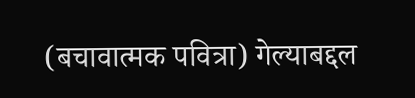(बचावात्मक पवित्रा) गेल्याबद्दल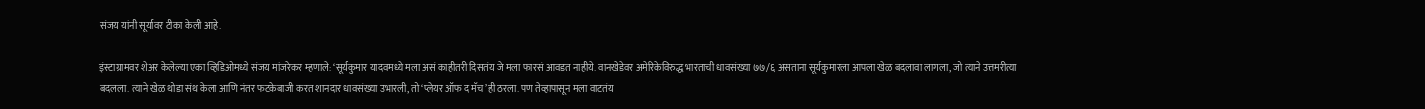संजय यांनी सूर्यावर टीका केली आहे.

इंस्टाग्रामवर शेअर केलेल्या एका व्हिडिओमध्ये संजय मांजरेकर म्हणाले: ‘सूर्यकुमार यादवमध्ये मला असं काहीतरी दिसतंय जे मला फारसं आवडत नाहीये. वानखेडेवर अमेरिकेविरुद्ध भारताची धावसंख्या ७७/६ असताना सूर्यकुमारला आपला खेळ बदलावा लागला, जो त्याने उत्तमरीत्या बदलला. त्याने खेळ थोडा संथ केला आणि नंतर फटकेबाजी करत शानदार धावसंख्या उभारली, तो ‘प्लेयर ऑफ द मॅच’ही ठरला. पण तेव्हापासून मला वाटतंय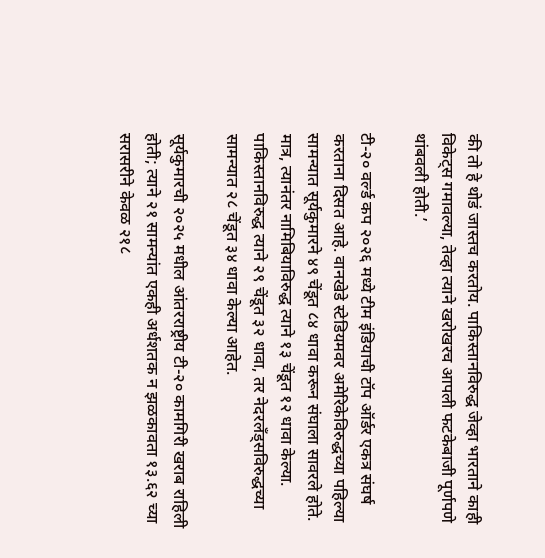की तो हे थोडं जास्तच करतोय. पाकिस्तानविरुद्ध जेव्हा भारताने काही विकेट्स गमावल्या, तेव्हा त्याने खरोखरच आपली फटकेबाजी पूर्णपणे थांबवली होती.’

टी-२० वर्ल्ड कप २०२६ मध्ये टीम इंडियाची टॉप ऑर्डर एकत्र संघर्ष करताना दिसत आहे. वानखेडे स्टेडियमवर अमेरिकेविरुद्धच्या पहिल्या सामन्यात सूर्यकुमारने ४९ चेंडूत ८४ धावा करून संघाला सावरले होते. मात्र, त्यानंतर नामिबियाविरुद्ध त्याने १३ चेंडूत १२ धावा केल्या. पाकिस्तानविरुद्ध त्याने २९ चेंडूत ३२ धावा, तर नेदरलँड्सविरुद्धच्या सामन्यात २८ चेंडूत ३४ धावा केल्या आहेत.

सूर्यकुमारची २०२५ मधील आंतरराष्ट्रीय टी-२० कामगिरी खराब राहिली होती; त्याने २१ सामन्यांत एकही अर्धशतक न झळकावता १३.६२ च्या सरासरीने केवळ २१८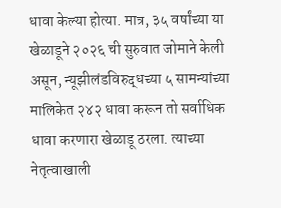धावा केल्या होत्या. मात्र, ३५ वर्षांच्या या खेळाडूने २०२६ ची सुरुवात जोमाने केली असून, न्यूझीलंडविरुद्धच्या ५ सामन्यांच्या मालिकेत २४२ धावा करून तो सर्वाधिक धावा करणारा खेळाडू ठरला. त्याच्या नेतृत्वाखाली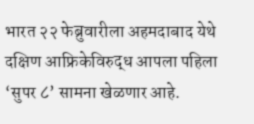भारत २२ फेब्रुवारीला अहमदाबाद येथे दक्षिण आफ्रिकेविरुद्ध आपला पहिला ‘सुपर ८’ सामना खेळणार आहे.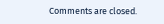Comments are closed.